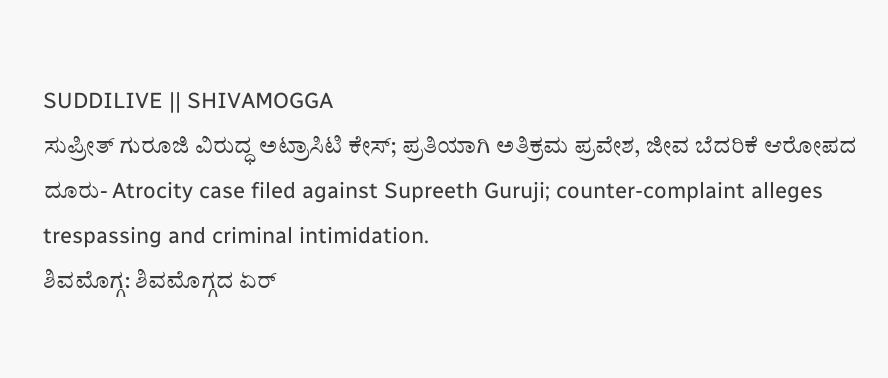SUDDILIVE || SHIVAMOGGA
ಸುಪ್ರೀತ್ ಗುರೂಜಿ ವಿರುದ್ಧ ಅಟ್ರಾಸಿಟಿ ಕೇಸ್; ಪ್ರತಿಯಾಗಿ ಅತಿಕ್ರಮ ಪ್ರವೇಶ, ಜೀವ ಬೆದರಿಕೆ ಆರೋಪದ ದೂರು- Atrocity case filed against Supreeth Guruji; counter-complaint alleges trespassing and criminal intimidation.
ಶಿವಮೊಗ್ಗ: ಶಿವಮೊಗ್ಗದ ಏರ್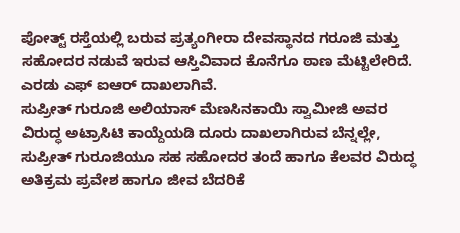ಪೋತ್ಟ್ ರಸ್ತೆಯಲ್ಲಿ ಬರುವ ಪ್ರತ್ಯಂಗೀರಾ ದೇವಸ್ಥಾನದ ಗರೂಜಿ ಮತ್ತು ಸಹೋದರ ನಡುವೆ ಇರುವ ಆಸ್ತಿವಿವಾದ ಕೊನೆಗೂ ಠಾಣ ಮೆಟ್ಟಿಲೇರಿದೆ. ಎರಡು ಎಫ್ ಐಆರ್ ದಾಖಲಾಗಿವೆ.
ಸುಪ್ರೀತ್ ಗುರೂಜಿ ಅಲಿಯಾಸ್ ಮೆಣಸಿನಕಾಯಿ ಸ್ವಾಮೀಜಿ ಅವರ ವಿರುದ್ಧ ಅಟ್ರಾಸಿಟಿ ಕಾಯ್ದೆಯಡಿ ದೂರು ದಾಖಲಾಗಿರುವ ಬೆನ್ನಲ್ಲೇ, ಸುಪ್ರೀತ್ ಗುರೂಜಿಯೂ ಸಹ ಸಹೋದರ ತಂದೆ ಹಾಗೂ ಕೆಲವರ ವಿರುದ್ಧ ಅತಿಕ್ರಮ ಪ್ರವೇಶ ಹಾಗೂ ಜೀವ ಬೆದರಿಕೆ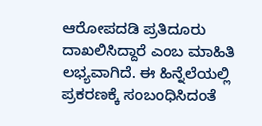ಆರೋಪದಡಿ ಪ್ರತಿದೂರು ದಾಖಲಿಸಿದ್ದಾರೆ ಎಂಬ ಮಾಹಿತಿ ಲಭ್ಯವಾಗಿದೆ. ಈ ಹಿನ್ನೆಲೆಯಲ್ಲಿ ಪ್ರಕರಣಕ್ಕೆ ಸಂಬಂಧಿಸಿದಂತೆ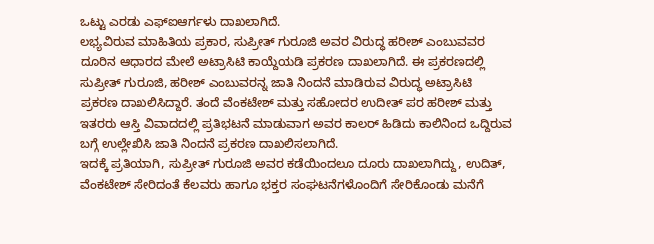ಒಟ್ಟು ಎರಡು ಎಫ್ಐಆರ್ಗಳು ದಾಖಲಾಗಿದೆ.
ಲಭ್ಯವಿರುವ ಮಾಹಿತಿಯ ಪ್ರಕಾರ, ಸುಪ್ರೀತ್ ಗುರೂಜಿ ಅವರ ವಿರುದ್ಧ ಹರೀಶ್ ಎಂಬುವವರ ದೂರಿನ ಆಧಾರದ ಮೇಲೆ ಅಟ್ರಾಸಿಟಿ ಕಾಯ್ದೆಯಡಿ ಪ್ರಕರಣ ದಾಖಲಾಗಿದೆ. ಈ ಪ್ರಕರಣದಲ್ಲಿ ಸುಪ್ರೀತ್ ಗುರೂಜಿ, ಹರೀಶ್ ಎಂಬುವರನ್ನ ಜಾತಿ ನಿಂದನೆ ಮಾಡಿರುವ ವಿರುದ್ಧ ಅಟ್ರಾಸಿಟಿ ಪ್ರಕರಣ ದಾಖಲಿಸಿದ್ದಾರೆ. ತಂದೆ ವೆಂಕಟೇಶ್ ಮತ್ತು ಸಹೋದರ ಉದೀತ್ ಪರ ಹರೀಶ್ ಮತ್ತು ಇತರರು ಆಸ್ತಿ ವಿವಾದದಲ್ಲಿ ಪ್ರತಿಭಟನೆ ಮಾಡುವಾಗ ಅವರ ಕಾಲರ್ ಹಿಡಿದು ಕಾಲಿನಿಂದ ಒದ್ದಿರುವ ಬಗ್ಗೆ ಉಲ್ಲೇಖಿಸಿ ಜಾತಿ ನಿಂದನೆ ಪ್ರಕರಣ ದಾಖಲಿಸಲಾಗಿದೆ.
ಇದಕ್ಕೆ ಪ್ರತಿಯಾಗಿ, ಸುಪ್ರೀತ್ ಗುರೂಜಿ ಅವರ ಕಡೆಯಿಂದಲೂ ದೂರು ದಾಖಲಾಗಿದ್ದು, ಉದಿತ್, ವೆಂಕಟೇಶ್ ಸೇರಿದಂತೆ ಕೆಲವರು ಹಾಗೂ ಭಕ್ತರ ಸಂಘಟನೆಗಳೊಂದಿಗೆ ಸೇರಿಕೊಂಡು ಮನೆಗೆ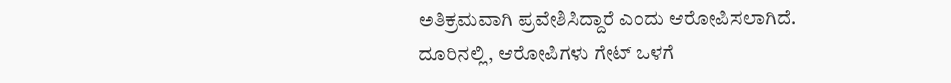ಅತಿಕ್ರಮವಾಗಿ ಪ್ರವೇಶಿಸಿದ್ದಾರೆ ಎಂದು ಆರೋಪಿಸಲಾಗಿದೆ.
ದೂರಿನಲ್ಲಿ, ಆರೋಪಿಗಳು ಗೇಟ್ ಒಳಗೆ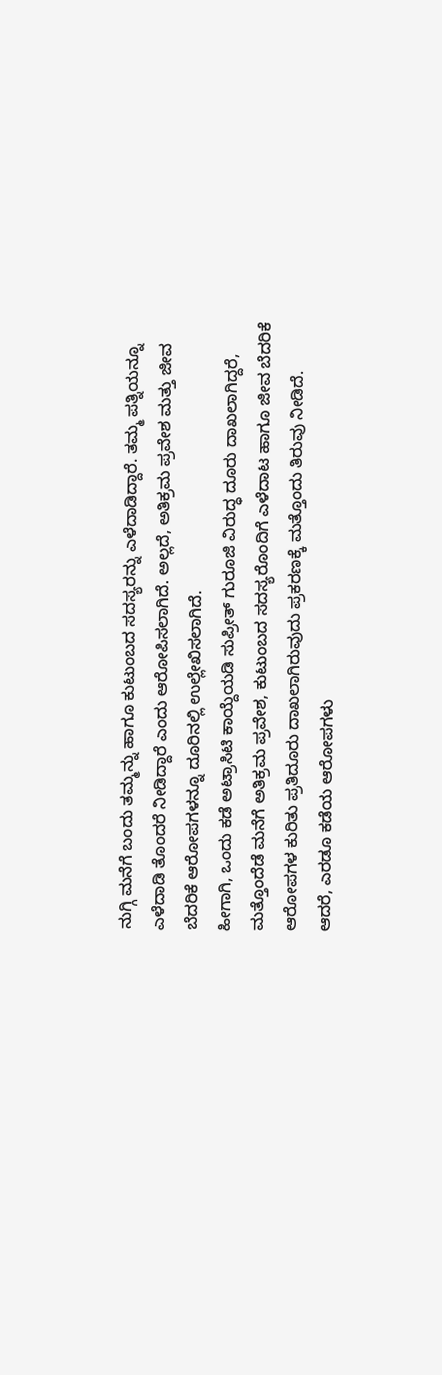ನುಗ್ಗಿ ಮನೆಗೆ ಬಂದು ತಮ್ಮನ್ನು ಹಾಗೂ ಕುಟುಂಬದ ಸದಸ್ಯರನ್ನು ಎಳೆದಾಡಿದ್ದಾರೆ. ತಮ್ಮ ಪತ್ನಿಯನ್ನೂ ಎಳೆದಾಡಿ ತೊಂದರೆ ನೀಡಿದ್ದಾರೆ ಎಂದು ಆರೋಪಿಸಲಾಗಿದೆ. ಅಲ್ಲದೆ, ಅತಿಕ್ರಮ ಪ್ರವೇಶ ಮತ್ತು ಜೀವ ಬೆದರಿಕೆ ಆರೋಪಗಳನ್ನೂ ದೂರಿನಲ್ಲಿ ಉಲ್ಲೇಖಿಸಲಾಗಿದೆ.
ಹೀಗಾಗಿ, ಒಂದು ಕಡೆ ಅಟ್ರಾಸಿಟಿ ಕಾಯ್ದೆಯಡಿ ಸುಪ್ರೀತ್ ಗುರೂಜಿ ವಿರುದ್ಧ ದೂರು ದಾಖಲಾಗಿದ್ದರೆ, ಮತ್ತೊಂದೆಡೆ ಮನೆಗೆ ಅತಿಕ್ರಮ ಪ್ರವೇಶ, ಕುಟುಂಬದ ಸದಸ್ಯರೊಂದಿಗೆ ಎಳೆದಾಟ ಹಾಗೂ ಜೀವ ಬೆದರಿಕೆ ಆರೋಪಗಳ ಕುರಿತು ಪ್ರತಿದೂರು ದಾಖಲಾಗಿರುವುದು ಪ್ರಕರಣಕ್ಕೆ ಮತ್ತೊಂದು ತಿರುವು ನೀಡಿದೆ.
ಆದರೆ, ಎರಡೂ ಕಡೆಯ ಆರೋಪಗಳು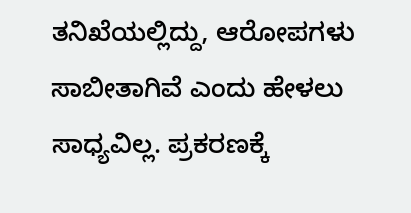ತನಿಖೆಯಲ್ಲಿದ್ದು, ಆರೋಪಗಳು ಸಾಬೀತಾಗಿವೆ ಎಂದು ಹೇಳಲು ಸಾಧ್ಯವಿಲ್ಲ. ಪ್ರಕರಣಕ್ಕೆ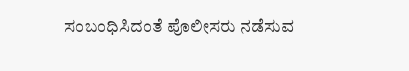ಸಂಬಂಧಿಸಿದಂತೆ ಪೊಲೀಸರು ನಡೆಸುವ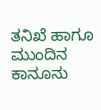ತನಿಖೆ ಹಾಗೂ ಮುಂದಿನ ಕಾನೂನು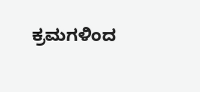ಕ್ರಮಗಳಿಂದ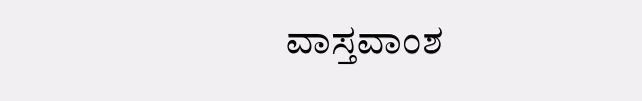ವಾಸ್ತವಾಂಶ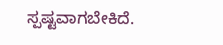ಸ್ಪಷ್ಟವಾಗಬೇಕಿದೆ.